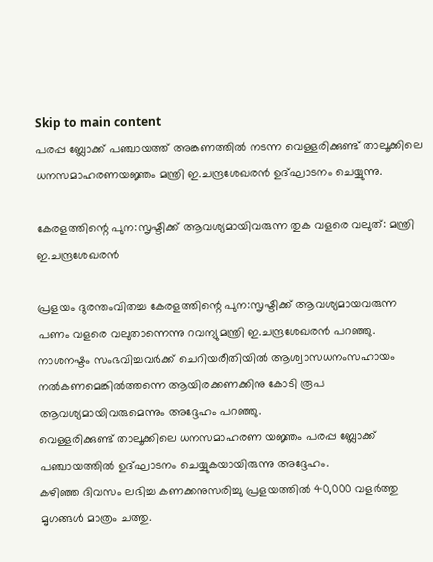Skip to main content
പരപ്പ ബ്ലോക്ക് പഞ്ചായത്ത് അങ്കണത്തില്‍ നടന്ന വെള്ളരിക്കുണ്ട് താലൂക്കിലെ ധനസമാഹരണയജ്ഞം മന്ത്രി ഇ.ചന്ദ്രശേഖരന്‍ ഉദ്ഘാടനം ചെയ്യുന്നു.

കേരളത്തിന്റെ പുന:സൃഷ്ടിക്ക് ആവശ്യമായിവരുന്ന തുക വളരെ വലുത്: മന്ത്രി ഇ.ചന്ദ്രശേഖരന്‍

പ്രളയം ദുരന്തംവിതച്ച കേരളത്തിന്റെ പുന:സൃഷ്ടിക്ക് ആവശ്യമായവരുന്ന പണം വളരെ വലുതാന്നെന്നു റവന്യുമന്ത്രി ഇ.ചന്ദ്രശേഖരന്‍ പറഞ്ഞു. നാശനഷ്ടം സംഭവിച്ചവര്‍ക്ക് ചെറിയരീതിയില്‍ ആശ്വാസധനംസഹായം നല്‍കണമെങ്കില്‍ത്തന്നെ ആയിരക്കണക്കിനു കോടി രൂപ ആവശ്യമായിവരുമെന്നും അദ്ദേഹം പറഞ്ഞു.
വെള്ളരിക്കുണ്ട് താലൂക്കിലെ ധനസമാഹരണ യജ്ഞം പരപ്പ ബ്ലോക്ക് പഞ്ചായത്തില്‍ ഉദ്ഘാടനം ചെയ്യുകയായിരുന്നു അദ്ദേഹം.
കഴിഞ്ഞ ദിവസം ലഭിച്ച കണക്കനുസരിച്ചു പ്രളയത്തില്‍ 40,000 വളര്‍ത്തു മൃഗങ്ങള്‍ മാത്രം ചത്തു.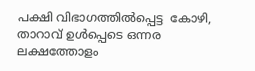പക്ഷി വിഭാഗത്തില്‍പ്പെട്ട  കോഴി, താറാവ് ഉള്‍പ്പെടെ ഒന്നര ലക്ഷത്തോളം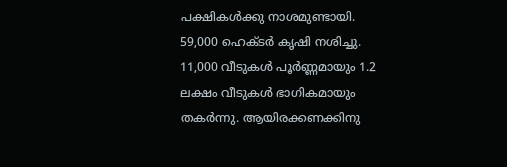പക്ഷികള്‍ക്കു നാശമുണ്ടായി. 59,000 ഹെക്ടര്‍ കൃഷി നശിച്ചു. 11,000 വീടുകള്‍ പൂര്‍ണ്ണമായും 1.2 ലക്ഷം വീടുകള്‍ ഭാഗികമായും തകര്‍ന്നു. ആയിരക്കണക്കിനു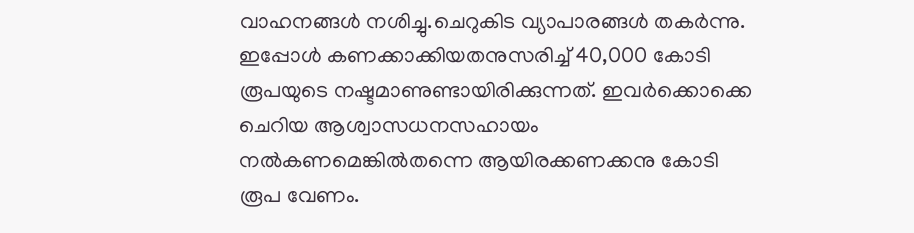വാഹനങ്ങള്‍ നശിച്ചു.ചെറുകിട വ്യാപാരങ്ങള്‍ തകര്‍ന്നു. ഇപ്പോള്‍ കണക്കാക്കിയതനുസരിച്ച് 40,000 കോടി രൂപയുടെ നഷ്ടമാണുണ്ടായിരിക്കുന്നത്. ഇവര്‍ക്കൊക്കെ ചെറിയ ആശ്വാസധനസഹായം നല്‍കണമെങ്കില്‍തന്നെ ആയിരക്കണക്കനു കോടി രൂപ വേണം.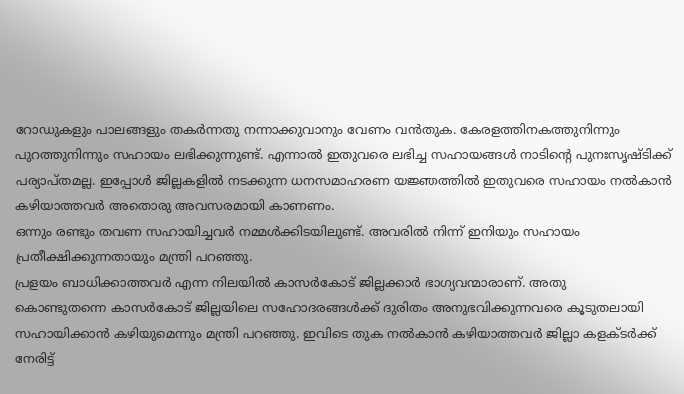റോഡുകളും പാലങ്ങളും തകര്‍ന്നതു നന്നാക്കുവാനും വേണം വന്‍തുക. കേരളത്തിനകത്തുനിന്നും പുറത്തുനിന്നും സഹായം ലഭിക്കുന്നുണ്ട്. എന്നാല്‍ ഇതുവരെ ലഭിച്ച സഹായങ്ങള്‍ നാടിന്റെ പുനഃസൃഷ്ടിക്ക് പര്യാപ്തമല്ല. ഇപ്പോള്‍ ജില്ലകളില്‍ നടക്കുന്ന ധനസമാഹരണ യജ്ഞത്തില്‍ ഇതുവരെ സഹായം നല്‍കാന്‍ കഴിയാത്തവര്‍ അതൊരു അവസരമായി കാണണം.
ഒന്നും രണ്ടും തവണ സഹായിച്ചവര്‍ നമ്മള്‍ക്കിടയിലുണ്ട്. അവരില്‍ നിന്ന് ഇനിയും സഹായം പ്രതീക്ഷിക്കുന്നതായും മന്ത്രി പറഞ്ഞു.
പ്രളയം ബാധിക്കാത്തവര്‍ എന്ന നിലയില്‍ കാസര്‍കോട് ജില്ലക്കാര്‍ ഭാഗ്യവന്മാരാണ്. അതു
കൊണ്ടുതന്നെ കാസര്‍കോട് ജില്ലയിലെ സഹോദരങ്ങള്‍ക്ക് ദുരിതം അനുഭവിക്കുന്നവരെ കൂടുതലായി സഹായിക്കാന്‍ കഴിയുമെന്നും മന്ത്രി പറഞ്ഞു. ഇവിടെ തുക നല്‍കാന്‍ കഴിയാത്തവര്‍ ജില്ലാ കളക്ടര്‍ക്ക് നേരിട്ട്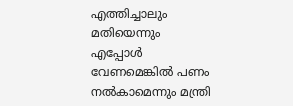എത്തിച്ചാലും മതിയെന്നും എപ്പോള്‍ വേണമെങ്കില്‍ പണം നല്‍കാമെന്നും മന്ത്രി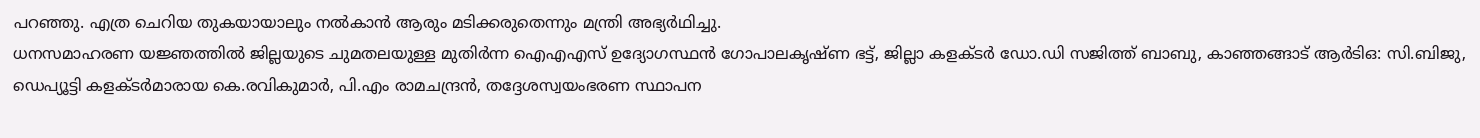പറഞ്ഞു. എത്ര ചെറിയ തുകയായാലും നല്‍കാന്‍ ആരും മടിക്കരുതെന്നും മന്ത്രി അഭ്യര്‍ഥിച്ചു.
ധനസമാഹരണ യജ്ഞത്തില്‍ ജില്ലയുടെ ചുമതലയുള്ള മുതിര്‍ന്ന ഐഎഎസ് ഉദ്യോഗസ്ഥന്‍ ഗോപാലകൃഷ്ണ ഭട്ട്, ജില്ലാ കളക്ടര്‍ ഡോ.ഡി സജിത്ത് ബാബു, കാഞ്ഞങ്ങാട് ആര്‍ടിഒ: സി.ബിജു, ഡെപ്യൂട്ടി കളക്ടര്‍മാരായ കെ.രവികുമാര്‍, പി.എം രാമചന്ദ്രന്‍, തദ്ദേശസ്വയംഭരണ സ്ഥാപന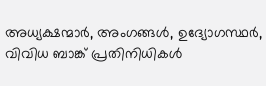അധ്യക്ഷന്മാര്‍, അംഗങ്ങള്‍, ഉദ്യോഗസ്ഥര്‍, വിവിധ ബാങ്ക് പ്രതിനിധികള്‍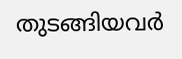തുടങ്ങിയവര്‍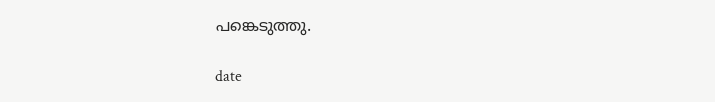പങ്കെടുത്തു.

date